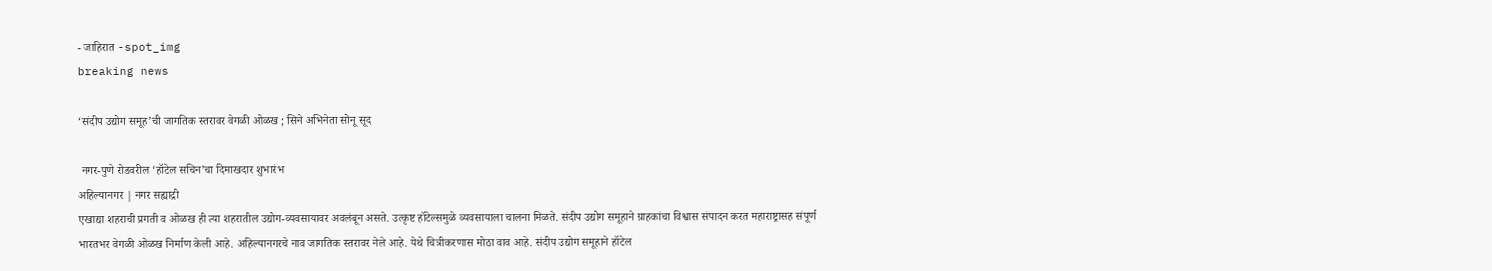- जाहिरात -spot_img
breaking news

‘संदीप उद्योग समूह’ची जागतिक स्तरावर वेगळी ओळख ; सिने अभिनेता सोनू सूद

 नगर-पुणे रोडवरील ‘हॉटेल सचिन’चा दिमाखदार शुभारंभ
अहिल्यानगर | नगर सह्याद्री
एखाद्या शहराची प्रगती व ओळख ही त्या शहरातील उद्योग-व्यवसायावर अवलंबून असते. उत्कृष्ट हॉटेल्समुळे व्यवसायाला चालना मिळते. संदीप उद्योग समूहाने ग्राहकांचा विश्वास संपादन करत महाराष्ट्रासह संपूर्ण भारतभर वेगळी ओळख निर्माण केली आहे. अहिल्यानगरचे नाव जागतिक स्तरावर नेले आहे. येथे चित्रीकरणास मोठा वाव आहे. संदीप उद्योग समूहाने हॉटेल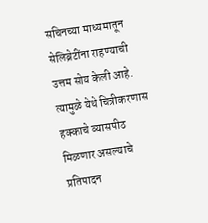सचिनच्या माध्यमातून सेलिब्रेटींना राहण्याची उत्तम सोय केली आहे. त्यामुळे येथे चित्रीकरणास हक्काचे व्यासपीठ मिळणार असल्याचे प्रतिपादन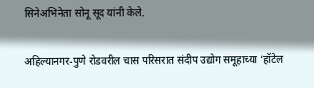सिनेअभिनेता सोनू सूद यांनी केले.

अहिल्यानगर-पुणे रोडवरील चास परिसरात संदीप उद्योग समूहाच्या ‘हॉटेल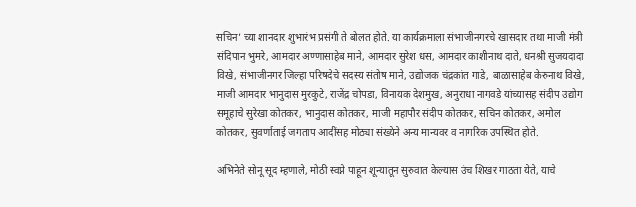सचिन’ च्या शानदार शुभारंभ प्रसंगी ते बोलत होते. या कार्यक्रमाला संभाजीनगरचे खासदार तथा माजी मंत्री संदिपान भुमरे, आमदार अण्णासाहेब माने, आमदार सुरेश धस, आमदार काशीनाथ दाते, धनश्री सुजयदादा विखे, संभाजीनगर जिल्हा परिषदेचे सदस्य संतोष माने, उद्योजक चंद्रकांत गाडे, बाळासाहेब केरुनाथ विखे, माजी आमदार भानुदास मुरकुटे, राजेंद्र चोपडा, विनायक देशमुख, अनुराधा नागवडे यांच्यासह संदीप उद्योग समूहाचे सुरेखा कोतकर, भानुदास कोतकर, माजी महापौर संदीप कोतकर, सचिन कोतकर, अमोल कोतकर, सुवर्णाताई जगताप आदींसह मोठ्या संख्येने अन्य मान्यवर व नागरिक उपस्थित होते.

अभिनेते सोनू सूद म्हणाले, मोठी स्वप्ने पाहून शून्यातून सुरुवात केल्यास उंच शिखर गाठता येते, याचे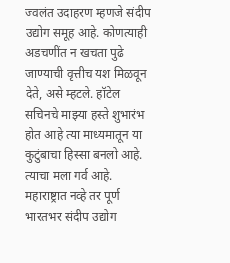ज्वलंत उदाहरण म्हणजे संदीप उद्योग समूह आहे. कोणत्याही अडचणींत न खचता पुढे जाण्याची वृत्तीच यश मिळवून देते, असे म्हटले. हॉटेल सचिनचे माझ्या हस्ते शुभारंभ होत आहे त्या माध्यमातून या कुटुंबाचा हिस्सा बनलो आहे. त्याचा मला गर्व आहे. महाराष्ट्रात नव्हे तर पूर्ण भारतभर संदीप उद्योग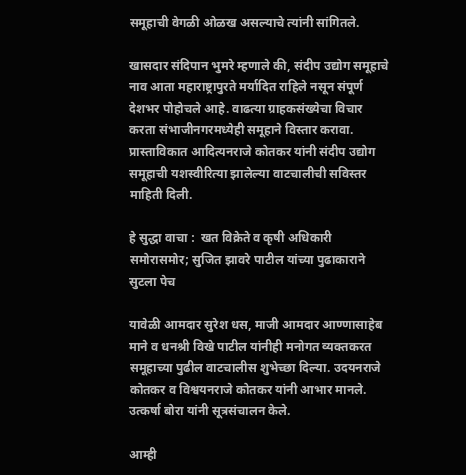समूहाची वेगळी ओळख असल्याचे त्यांनी सांगितले.

खासदार संदिपान भुमरे म्हणाले की, संदीप उद्योग समूहाचे नाव आता महाराष्ट्रापुरते मर्यादित राहिले नसून संपूर्ण देशभर पोहोचले आहे. वाढत्या ग्राहकसंख्येचा विचार करता संभाजीनगरमध्येही समूहाने विस्तार करावा. प्रास्ताविकात आदित्यनराजे कोतकर यांनी संदीप उद्योग समूहाची यशस्वीरित्या झालेल्या वाटचालीची सविस्तर माहिती दिली.

हे सुद्धा वाचा :  खत विक्रेते व कृषी अधिकारी समोरासमोर; सुजित झावरे पाटील यांच्या पुढाकाराने सुटला पेच

यावेळी आमदार सुरेश धस, माजी आमदार आण्णासाहेब माने व धनश्री विखे पाटील यांनीही मनोगत व्यक्तकरत समूहाच्या पुढील वाटचालीस शुभेच्छा दिल्या. उदयनराजे कोतकर व विश्वयनराजे कोतकर यांनी आभार मानले. उत्कर्षा बोरा यांनी सूत्रसंचालन केले.

आम्ही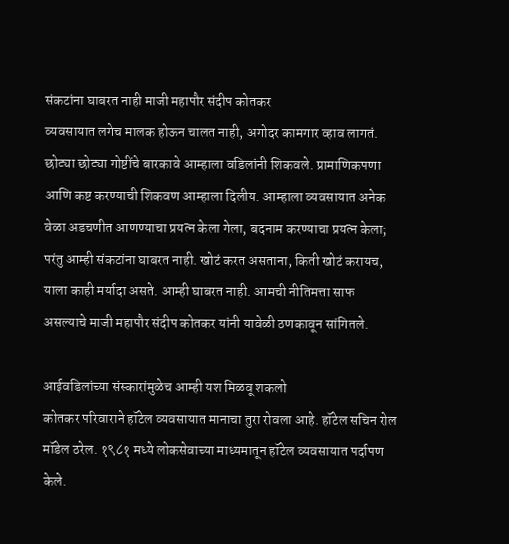संकटांना घाबरत नाही माजी महापौर संदीप कोतकर
व्यवसायात लगेच मालक होऊन चालत नाही, अगोदर कामगार व्हाव लागतं. छोट्या छोट्या गोष्टींचे बारकावे आम्हाला वडिलांनी शिकवले. प्रामाणिकपणा आणि कष्ट करण्याची शिकवण आम्हाला दिलीय. आम्हाला व्यवसायात अनेक वेळा अडचणीत आणण्याचा प्रयत्न केला गेला, बदनाम करण्याचा प्रयत्न केला; परंतु आम्ही संकटांना घाबरत नाही. खोटं करत असताना, किती खोटं करायच, याला काही मर्यादा असते. आम्ही घाबरत नाही. आमची नीतिमत्ता साफ असल्याचे माजी महापौर संदीप कोतकर यांनी यावेळी ठणकावून सांगितले.

आईवडिलांच्या संस्कारांमुळेच आम्ही यश मिळवू शकलो
कोतकर परिवाराने हॉटेल व्यवसायात मानाचा तुरा रोवला आहे. हॉटेल सचिन रोल मॉडेल ठरेल. १९८१ मध्ये लोकसेवाच्या माध्यमातून हॉटेल व्यवसायात पर्दापण केले.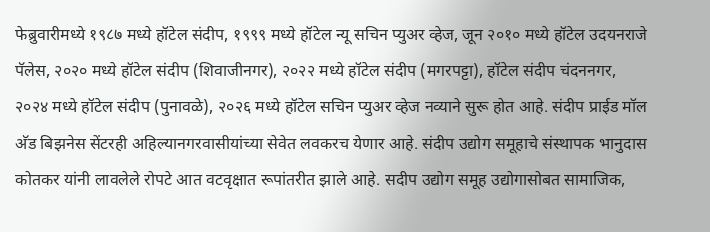फेब्रुवारीमध्ये १९८७ मध्ये हॉटेल संदीप, १९९९ मध्ये हॉटेल न्यू सचिन प्युअर व्हेज, जून २०१० मध्ये हॉटेल उदयनराजे पॅलेस, २०२० मध्ये हॉटेल संदीप (शिवाजीनगर), २०२२ मध्ये हॉटेल संदीप (मगरपट्टा), हॉटेल संदीप चंदननगर, २०२४ मध्ये हॉटेल संदीप (पुनावळे), २०२६ मध्ये हॉटेल सचिन प्युअर व्हेज नव्याने सुरू होत आहे. संदीप प्राईड मॉल अ‍ॅड बिझनेस सेंटरही अहिल्यानगरवासीयांच्या सेवेत लवकरच येणार आहे. संदीप उद्योग समूहाचे संस्थापक भानुदास कोतकर यांनी लावलेले रोपटे आत वटवृक्षात रूपांतरीत झाले आहे. सदीप उद्योग समूह उद्योगासोबत सामाजिक,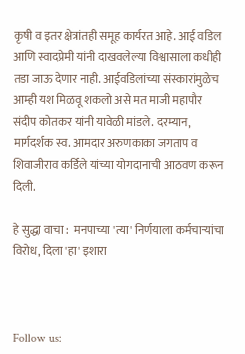कृषी व इतर क्षेत्रांतही समूह कार्यरत आहे. आई वडिल आणि स्वादप्रेमी यांनी दाखवलेल्या विश्वासाला कधीही तडा जाऊ देणार नाही. आईवडिलांच्या संस्कारांमुळेच आम्ही यश मिळवू शकलो असे मत माजी महापौर संदीप कोतकर यांनी यावेळी मांडले. दरम्यान, मार्गदर्शक स्व. आमदार अरुणकाका जगताप व शिवाजीराव कर्डिले यांच्या योगदानाची आठवण करून दिली.

हे सुद्धा वाचा :  मनपाच्या 'त्या' निर्णयाला कर्मचाऱ्यांचा विरोध, दिला 'हा' इशारा



Follow us: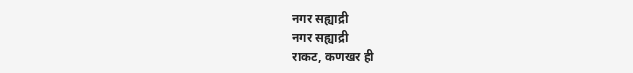नगर सह्याद्री
नगर सह्याद्री
राकट, कणखर ही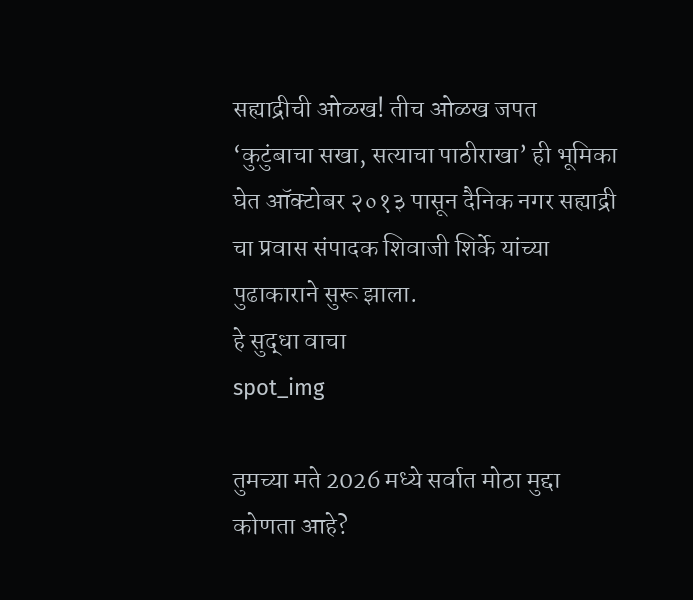सह्याद्रीची ओळख! तीच ओळख जपत ‘कुटुंबाचा सखा, सत्याचा पाठीराखा’ ही भूमिका घेत ऑक्टोबर २०१३ पासून दैनिक नगर सह्याद्री चा प्रवास संपादक शिवाजी शिर्के यांच्या पुढाकाराने सुरू झाला.
हे सुद्धा वाचा
spot_img

तुमच्या मते 2026 मध्ये सर्वात मोठा मुद्दा कोणता आहे?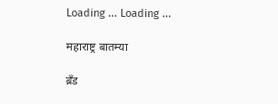Loading ... Loading ...

महाराष्ट्र बातम्या

ब्रँड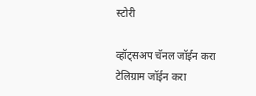स्टोरी

व्हॉट्सअप चॅनल जॉईन करा
टेलिग्राम जॉईन करा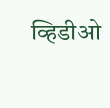व्हिडीओ